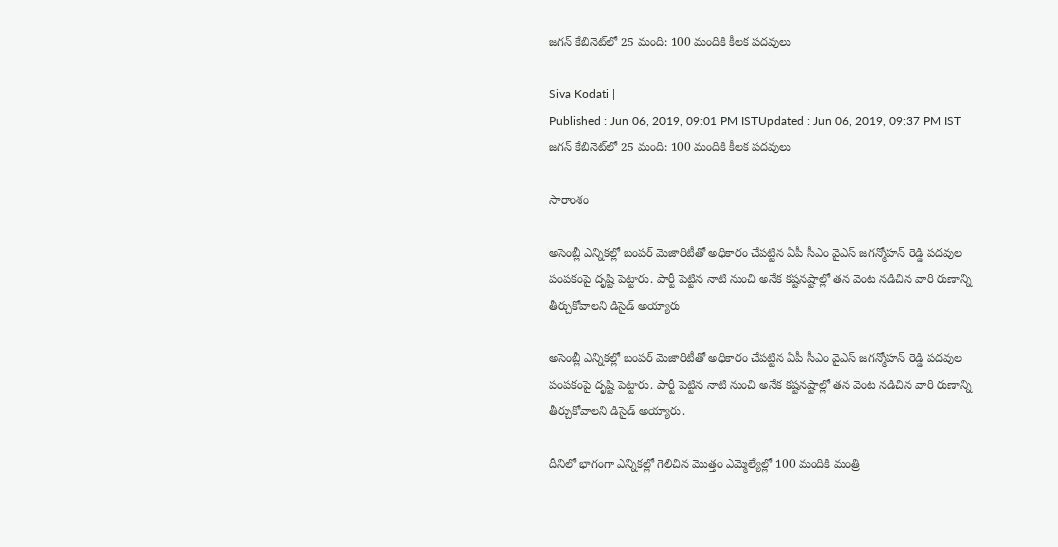జగన్ కేబినెట్‌లో 25 మంది: 100 మందికి కీలక పదవులు

Siva Kodati |
Published : Jun 06, 2019, 09:01 PM ISTUpdated : Jun 06, 2019, 09:37 PM IST
జగన్ కేబినెట్‌లో 25 మంది: 100 మందికి కీలక పదవులు

సారాంశం

అసెంబ్లీ ఎన్నికల్లో బంపర్ మెజారిటీతో అధికారం చేపట్టిన ఏపీ సీఎం వైఎస్ జగన్మోహన్ రెడ్డి పదవుల పంపకంపై దృష్టి పెట్టారు. పార్టీ పెట్టిన నాటి నుంచి అనేక కష్టనష్టాల్లో తన వెంట నడిచిన వారి రుణాన్ని తీర్చుకోవాలని డిసైడ్ అయ్యారు

అసెంబ్లీ ఎన్నికల్లో బంపర్ మెజారిటీతో అధికారం చేపట్టిన ఏపీ సీఎం వైఎస్ జగన్మోహన్ రెడ్డి పదవుల పంపకంపై దృష్టి పెట్టారు. పార్టీ పెట్టిన నాటి నుంచి అనేక కష్టనష్టాల్లో తన వెంట నడిచిన వారి రుణాన్ని తీర్చుకోవాలని డిసైడ్ అయ్యారు.

దీనిలో భాగంగా ఎన్నికల్లో గెలిచిన మొత్తం ఎమ్మెల్యేల్లో 100 మందికి మంత్రి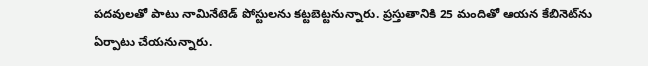పదవులతో పాటు నామినేటెడ్ పోస్టులను కట్టబెట్టనున్నారు. ప్రస్తుతానికి 25 మందితో ఆయన కేబినెట్‌ను ఏర్పాటు చేయనున్నారు.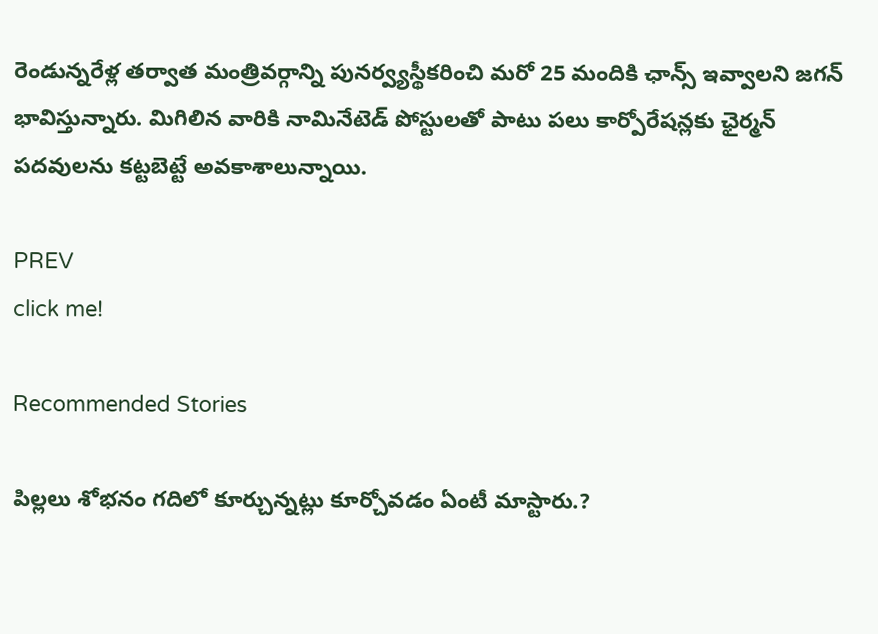రెండున్నరేళ్ల తర్వాత మంత్రివర్గాన్ని పునర్వ్యస్థీకరించి మరో 25 మందికి ఛాన్స్ ఇవ్వాలని జగన్ భావిస్తున్నారు. మిగిలిన వారికి నామినేటెడ్ పోస్టులతో పాటు పలు కార్పోరేషన్లకు ఛైర్మన్ పదవులను కట్టబెట్టే అవకాశాలున్నాయి.

PREV
click me!

Recommended Stories

పిల్ల‌లు శోభ‌నం గ‌దిలో కూర్చున్న‌ట్లు కూర్చోవ‌డం ఏంటీ మాస్టారు.?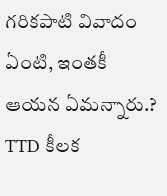గ‌రిక‌పాటి వివాదం ఏంటి, ఇంత‌కీ ఆయ‌న ఏమ‌న్నారు.?
TTD కీల‌క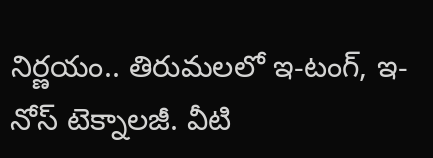నిర్ణ‌యం.. తిరుమ‌ల‌లో ఇ-టంగ్, ఇ-నోస్ టెక్నాల‌జీ. వీటి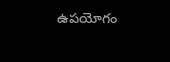ఉప‌యోగం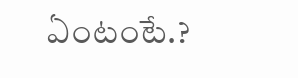ఏంటంటే.?